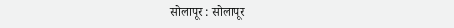सोलापूर : सोलापूर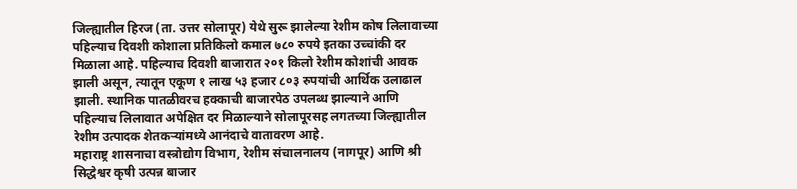जिल्ह्यातील हिरज (ता. उत्तर सोलापूर) येथे सुरू झालेल्या रेशीम कोष लिलावाच्या पहिल्याच दिवशी कोशाला प्रतिकिलो कमाल ७८० रुपये इतका उच्चांकी दर मिळाला आहे. पहिल्याच दिवशी बाजारात २०१ किलो रेशीम कोशांची आवक झाली असून, त्यातून एकूण १ लाख ५३ हजार ८०३ रुपयांची आर्थिक उलाढाल झाली. स्थानिक पातळीवरच हक्काची बाजारपेठ उपलब्ध झाल्याने आणि पहिल्याच लिलावात अपेक्षित दर मिळाल्याने सोलापूरसह लगतच्या जिल्ह्यातील रेशीम उत्पादक शेतकऱ्यांमध्ये आनंदाचे वातावरण आहे.
महाराष्ट्र शासनाचा वस्त्रोद्योग विभाग, रेशीम संचालनालय (नागपूर) आणि श्री सिद्धेश्वर कृषी उत्पन्न बाजार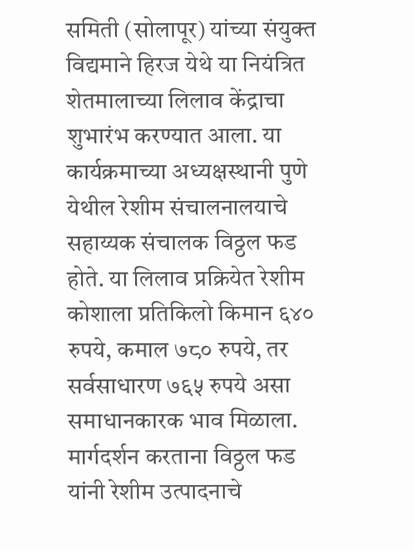समिती (सोलापूर) यांच्या संयुक्त विद्यमाने हिरज येथे या नियंत्रित शेतमालाच्या लिलाव केंद्राचा शुभारंभ करण्यात आला. या कार्यक्रमाच्या अध्यक्षस्थानी पुणे येथील रेशीम संचालनालयाचे सहाय्यक संचालक विठ्ठल फड होते. या लिलाव प्रक्रियेत रेशीम कोशाला प्रतिकिलो किमान ६४० रुपये, कमाल ७८० रुपये, तर सर्वसाधारण ७६५ रुपये असा समाधानकारक भाव मिळाला.
मार्गदर्शन करताना विठ्ठल फड यांनी रेशीम उत्पादनाचे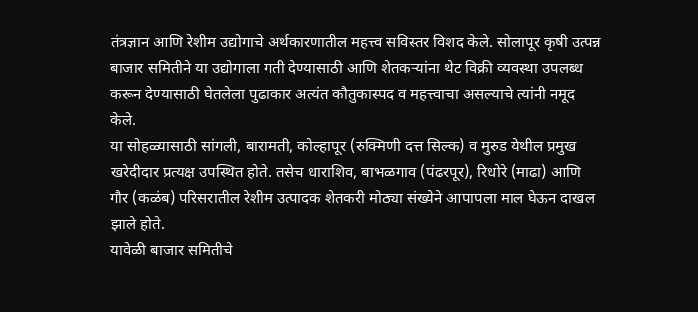तंत्रज्ञान आणि रेशीम उद्योगाचे अर्थकारणातील महत्त्व सविस्तर विशद केले. सोलापूर कृषी उत्पन्न बाजार समितीने या उद्योगाला गती देण्यासाठी आणि शेतकऱ्यांना थेट विक्री व्यवस्था उपलब्ध करून देण्यासाठी घेतलेला पुढाकार अत्यंत कौतुकास्पद व महत्त्वाचा असल्याचे त्यांनी नमूद केले.
या सोहळ्यासाठी सांगली, बारामती, कोल्हापूर (रुक्मिणी दत्त सिल्क) व मुरुड येथील प्रमुख खरेदीदार प्रत्यक्ष उपस्थित होते. तसेच धाराशिव, बाभळगाव (पंढरपूर), रिधोरे (माढा) आणि गौर (कळंब) परिसरातील रेशीम उत्पादक शेतकरी मोठ्या संख्येने आपापला माल घेऊन दाखल झाले होते.
यावेळी बाजार समितीचे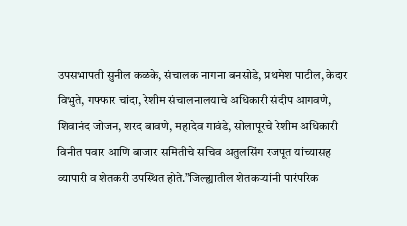उपसभापती सुनील कळके, संचालक नागना बनसोडे, प्रथमेश पाटील, केदार विभुते, गफ्फार चांदा, रेशीम संचालनालयाचे अधिकारी संदीप आगवणे, शिवानंद जोजन, शरद बावणे, महादेव गावंडे, सोलापूरचे रेशीम अधिकारी विनीत पवार आणि बाजार समितीचे सचिव अतुलसिंग रजपूत यांच्यासह व्यापारी व शेतकरी उपस्थित होते.”जिल्ह्यातील शेतकऱ्यांनी पारंपरिक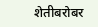शेतीबरोबर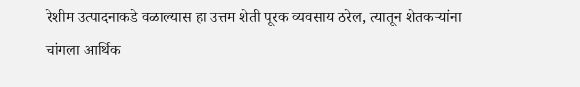रेशीम उत्पादनाकडे वळाल्यास हा उत्तम शेती पूरक व्यवसाय ठरेल, त्यातून शेतकऱ्यांना चांगला आर्थिक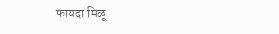फायदा मिळू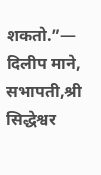शकतो.”— दिलीप माने, सभापती,श्री सिद्धेश्वर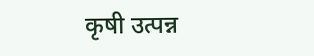कृषी उत्पन्न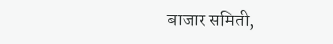बाजार समिती,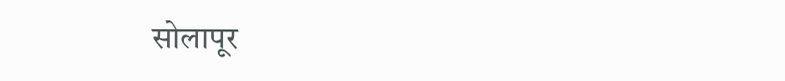सोलापूर